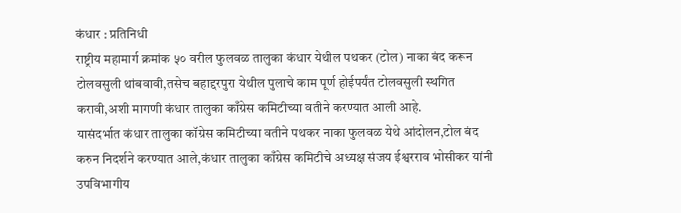कंधार : प्रतिनिधी
राष्ट्रीय महामार्ग क्रमांक ५० वरील फुलवळ तालुका कंधार येथील पथकर (टोल) नाका बंद करून टोलवसुली थांबवावी,तसेच बहाद्दरपुरा येथील पुलाचे काम पूर्ण होईपर्यंत टोलवसुली स्थगित करावी,अशी मागणी कंधार तालुका काँग्रेस कमिटीच्या वतीने करण्यात आली आहे.
यासंदर्भात कंधार तालुका कॉग्रेस कमिटीच्या वतीने पथकर नाका फुलवळ येथे आंदोलन,टोल बंद करुन निदर्शने करण्यात आले,कंधार तालुका काँग्रेस कमिटीचे अध्यक्ष संजय ईश्वरराव भोसीकर यांनी उपविभागीय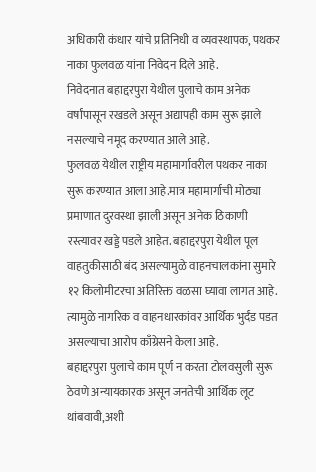अधिकारी कंधार यांचे प्रतिनिधी व व्यवस्थापक, पथकर नाका फुलवळ यांना निवेदन दिले आहे.
निवेदनात बहाद्दरपुरा येथील पुलाचे काम अनेक वर्षांपासून रखडले असून अद्यापही काम सुरू झाले नसल्याचे नमूद करण्यात आले आहे.
फुलवळ येथील राष्ट्रीय महामार्गावरील पथकर नाका सुरू करण्यात आला आहे.मात्र महामार्गाची मोठ्या प्रमाणात दुरवस्था झाली असून अनेक ठिकाणी रस्त्यावर खड्डे पडले आहेत. बहाद्दरपुरा येथील पूल वाहतुकीसाठी बंद असल्यामुळे वाहनचालकांना सुमारे १२ किलोमीटरचा अतिरिक्त वळसा घ्यावा लागत आहे. त्यामुळे नागरिक व वाहनधारकांवर आर्थिक भुर्दंड पडत असल्याचा आरोप काँग्रेसने केला आहे.
बहाद्दरपुरा पुलाचे काम पूर्ण न करता टोलवसुली सुरू ठेवणे अन्यायकारक असून जनतेची आर्थिक लूट थांबवावी,अशी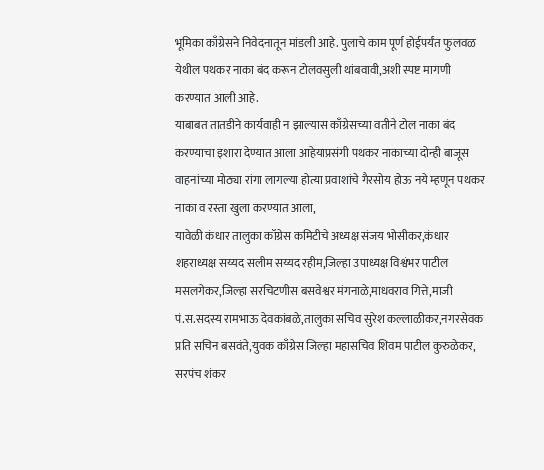भूमिका काँग्रेसने निवेदनातून मांडली आहे. पुलाचे काम पूर्ण होईपर्यंत फुलवळ येथील पथकर नाका बंद करून टोलवसुली थांबवावी,अशी स्पष्ट मागणी करण्यात आली आहे.
याबाबत तातडीने कार्यवाही न झाल्यास काँग्रेसच्या वतीने टोल नाका बंद करण्याचा इशारा देण्यात आला आहेयाप्रसंगी पथकर नाकाच्या दोन्ही बाजूस वाहनांच्या मोठ्या रांगा लागल्या होत्या प्रवाशांचे गैरसोय होऊ नये म्हणून पथकर नाका व रस्ता खुला करण्यात आला,
यावेळी कंधार तालुका कॉग्रेस कमिटीचे अध्यक्ष संजय भोसीकर,कंधार शहराध्यक्ष सय्यद सलीम सय्यद रहीम,जिल्हा उपाध्यक्ष विश्वंभर पाटील मसलगेकर,जिल्हा सरचिटणीस बसवेश्वर मंगनाळे,माधवराव गित्ते,माजी पं.स.सदस्य रामभाऊ देवकांबळे,तालुका सचिव सुरेश कल्लाळीकर,नगरसेवक प्रति सचिन बसवंते,युवक काँग्रेस जिल्हा महासचिव शिवम पाटील कुरुळेकर, सरपंच शंकर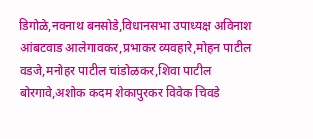डिगोळे,नवनाथ बनसोडे,विधानसभा उपाध्यक्ष अविनाश आंबटवाड आलेगावकर,प्रभाकर व्यवहारे,मोहन पाटील वडजे,मनोहर पाटील चांडोळकर,शिवा पाटील बोरगावे,अशोक कदम शेकापुरकर विवेक चिवडे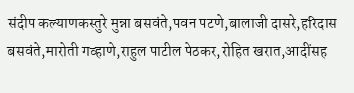संदीप कल्याणकस्तुरे मुन्ना बसवंते,पवन पटणे,बालाजी दासरे,हरिदास बसवंते,मारोती गव्हाणे,राहुल पाटील पेठकर,रोहित खरात,आदींसह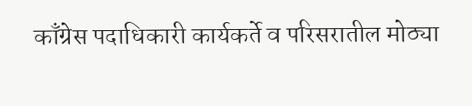काँग्रेस पदाधिकारी कार्यकर्ते व परिसरातील मोठ्या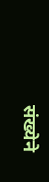संख्येने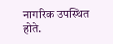नागरिक उपस्थित होते.